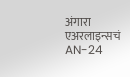अंगारा एअरलाइन्सचं AN-24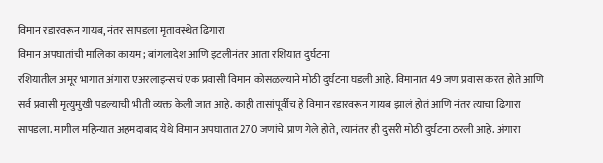विमान रडारवरून गायब, नंतर सापडला मृतावस्थेत ढिगारा
विमान अपघातांची मालिका कायम; बांगलादेश आणि इटलीनंतर आता रशियात दुर्घटना
रशियातील अमूर भागात अंगारा एअरलाइन्सचं एक प्रवासी विमान कोसळल्याने मोठी दुर्घटना घडली आहे. विमानात 49 जण प्रवास करत होते आणि सर्व प्रवासी मृत्युमुखी पडल्याची भीती व्यक्त केली जात आहे. काही तासांपूर्वीच हे विमान रडारवरून गायब झालं होतं आणि नंतर त्याचा ढिगारा सापडला. मागील महिन्यात अहमदाबाद येथे विमान अपघातात 270 जणांचे प्राण गेले होते, त्यानंतर ही दुसरी मोठी दुर्घटना ठरली आहे. अंगारा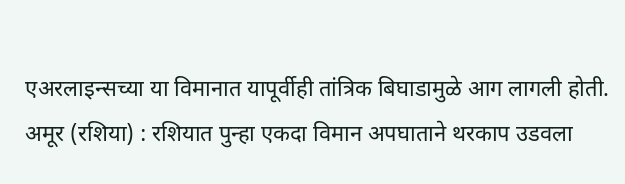एअरलाइन्सच्या या विमानात यापूर्वीही तांत्रिक बिघाडामुळे आग लागली होती.
अमूर (रशिया) : रशियात पुन्हा एकदा विमान अपघाताने थरकाप उडवला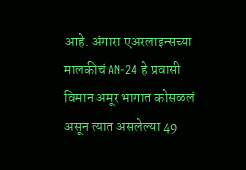आहे. अंगारा एअरलाइन्सच्या मालकीचं AN-24 हे प्रवासी विमान अमूर भागात कोसळलं असून त्यात असलेल्या 49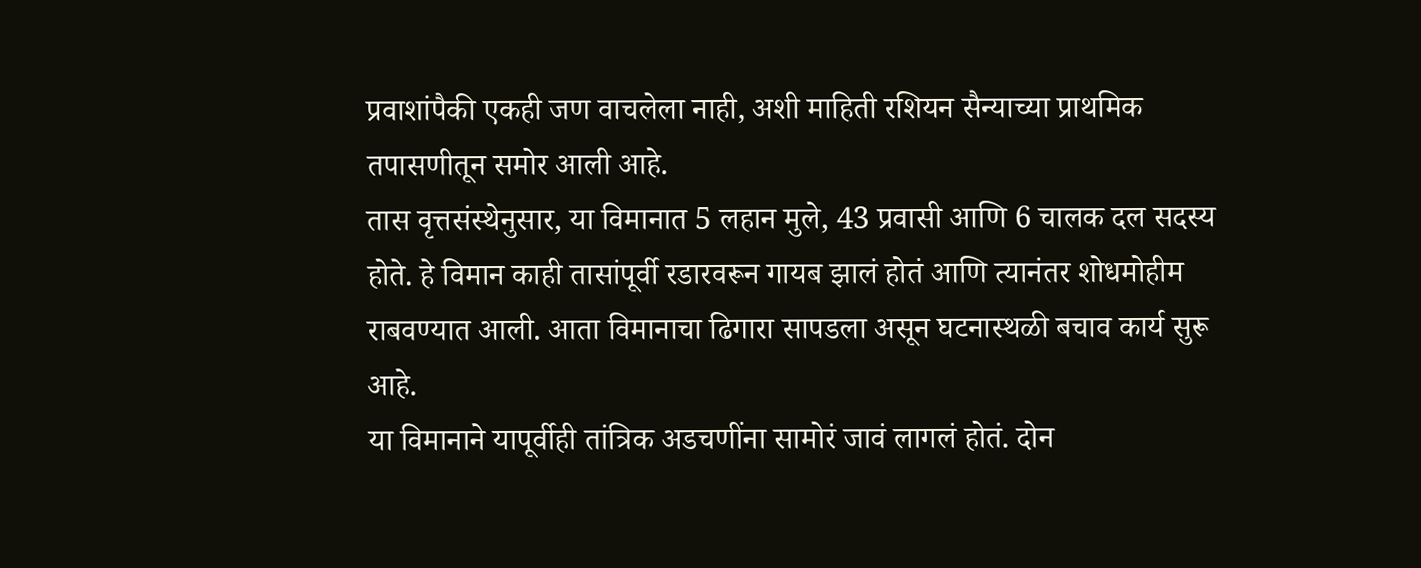प्रवाशांपैकी एकही जण वाचलेला नाही, अशी माहिती रशियन सैन्याच्या प्राथमिक तपासणीतून समोर आली आहे.
तास वृत्तसंस्थेनुसार, या विमानात 5 लहान मुले, 43 प्रवासी आणि 6 चालक दल सदस्य होते. हे विमान काही तासांपूर्वी रडारवरून गायब झालं होतं आणि त्यानंतर शोधमोहीम राबवण्यात आली. आता विमानाचा ढिगारा सापडला असून घटनास्थळी बचाव कार्य सुरू आहे.
या विमानाने यापूर्वीही तांत्रिक अडचणींना सामोरं जावं लागलं होतं. दोन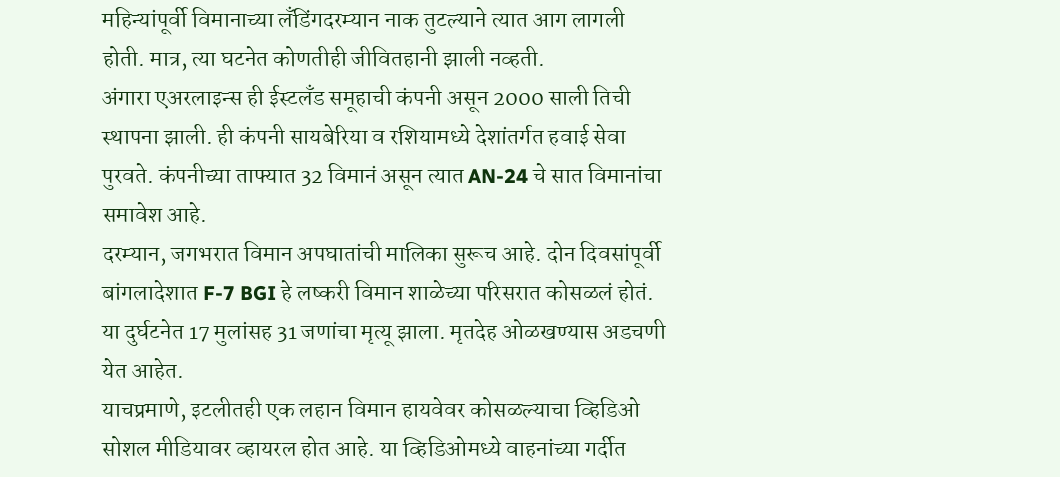महिन्यांपूर्वी विमानाच्या लँडिंगदरम्यान नाक तुटल्याने त्यात आग लागली होती. मात्र, त्या घटनेत कोणतीही जीवितहानी झाली नव्हती.
अंगारा एअरलाइन्स ही ईस्टलँड समूहाची कंपनी असून 2000 साली तिची स्थापना झाली. ही कंपनी सायबेरिया व रशियामध्ये देशांतर्गत हवाई सेवा पुरवते. कंपनीच्या ताफ्यात 32 विमानं असून त्यात AN-24 चे सात विमानांचा समावेश आहे.
दरम्यान, जगभरात विमान अपघातांची मालिका सुरूच आहे. दोन दिवसांपूर्वी बांगलादेशात F-7 BGI हे लष्करी विमान शाळेच्या परिसरात कोसळलं होतं. या दुर्घटनेत 17 मुलांसह 31 जणांचा मृत्यू झाला. मृतदेह ओळखण्यास अडचणी येत आहेत.
याचप्रमाणे, इटलीतही एक लहान विमान हायवेवर कोसळल्याचा व्हिडिओ सोशल मीडियावर व्हायरल होत आहे. या व्हिडिओमध्ये वाहनांच्या गर्दीत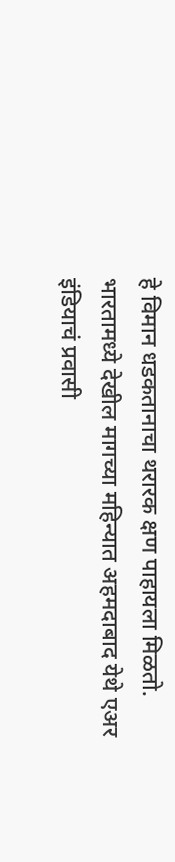हे विमान धडकतानाचा थरारक क्षण पाहायला मिळतो.
भारतामध्ये देखील मागच्या महिन्यात अहमदाबाद येथे एअर इंडियाचं प्रवासी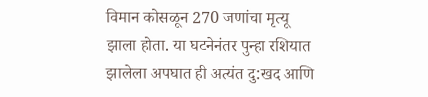विमान कोसळून 270 जणांचा मृत्यू झाला होता. या घटनेनंतर पुन्हा रशियात झालेला अपघात ही अत्यंत दु:खद आणि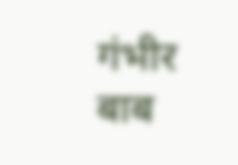गंभीर बाब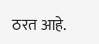ठरत आहे.